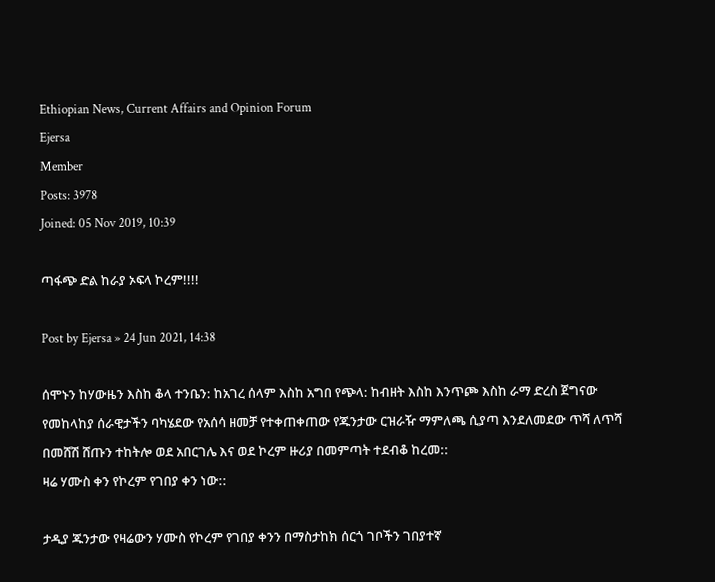Ethiopian News, Current Affairs and Opinion Forum
Ejersa
Member
Posts: 3978
Joined: 05 Nov 2019, 10:39

ጣፋጭ ድል ከራያ ኦፍላ ኮረም!!!!

Post by Ejersa » 24 Jun 2021, 14:38

ሰሞኑን ከሃውዜን እስከ ቆላ ተንቤን: ከአገረ ሰላም እስከ አግበ የጭላ: ከብዘት እስከ እንጥጮ እስከ ራማ ድረስ ጀግናው የመከላከያ ሰራዊታችን ባካሄደው የአሰሳ ዘመቻ የተቀጠቀጠው የጁንታው ርዝራዥ ማምለጫ ሲያጣ እንደለመደው ጥሻ ለጥሻ በመሸሽ ሸጡን ተከትሎ ወደ አበርገሌ እና ወደ ኮረም ዙሪያ በመምጣት ተደብቆ ከረመ::
ዛሬ ሃሙስ ቀን የኮረም የገበያ ቀን ነው::

ታዲያ ጁንታው የዛሬውን ሃሙስ የኮረም የገበያ ቀንን በማስታከክ ሰርጎ ገቦችን ገበያተኛ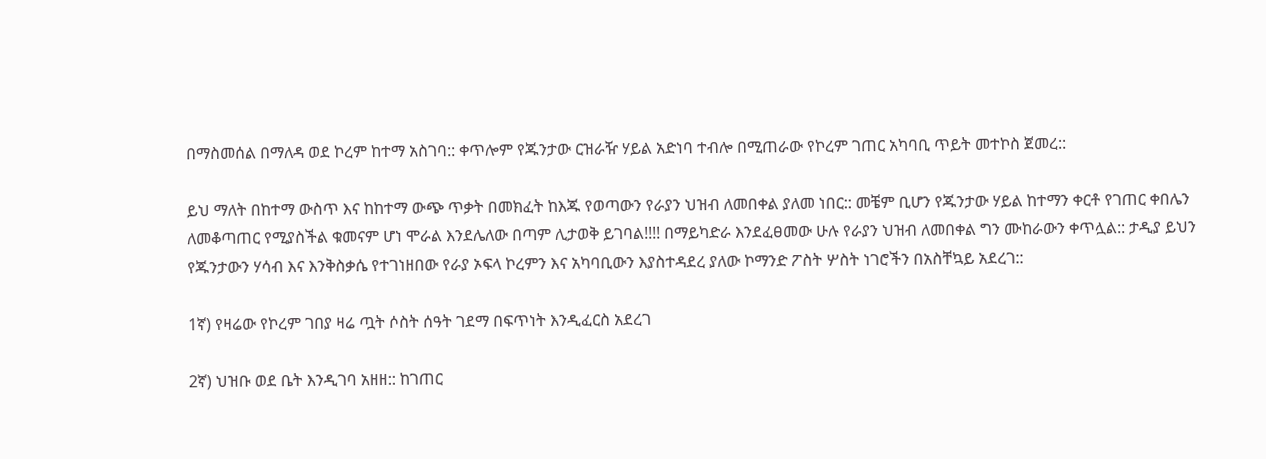በማስመሰል በማለዳ ወደ ኮረም ከተማ አስገባ:: ቀጥሎም የጁንታው ርዝራዥ ሃይል አድነባ ተብሎ በሚጠራው የኮረም ገጠር አካባቢ ጥይት መተኮስ ጀመረ::

ይህ ማለት በከተማ ውስጥ እና ከከተማ ውጭ ጥቃት በመክፈት ከእጁ የወጣውን የራያን ህዝብ ለመበቀል ያለመ ነበር:: መቼም ቢሆን የጁንታው ሃይል ከተማን ቀርቶ የገጠር ቀበሌን ለመቆጣጠር የሚያስችል ቁመናም ሆነ ሞራል እንደሌለው በጣም ሊታወቅ ይገባል!!!! በማይካድራ እንደፈፀመው ሁሉ የራያን ህዝብ ለመበቀል ግን ሙከራውን ቀጥሏል:: ታዲያ ይህን የጁንታውን ሃሳብ እና እንቅስቃሴ የተገነዘበው የራያ ኦፍላ ኮረምን እና አካባቢውን እያስተዳደረ ያለው ኮማንድ ፖስት ሦስት ነገሮችን በአስቸኳይ አደረገ::

1ኛ) የዛሬው የኮረም ገበያ ዛሬ ጧት ሶስት ሰዓት ገደማ በፍጥነት እንዲፈርስ አደረገ

2ኛ) ህዝቡ ወደ ቤት እንዲገባ አዘዘ:: ከገጠር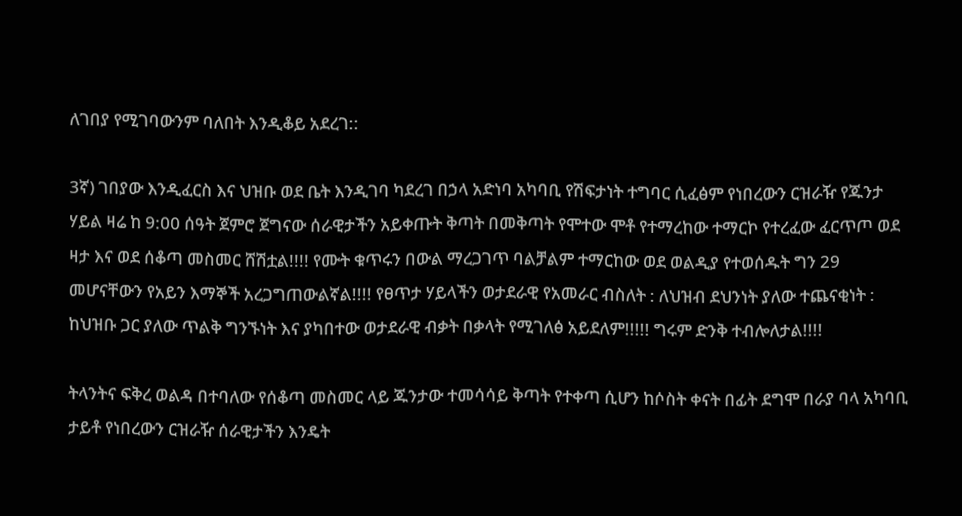ለገበያ የሚገባውንም ባለበት እንዲቆይ አደረገ::

3ኛ) ገበያው እንዲፈርስ እና ህዝቡ ወደ ቤት እንዲገባ ካደረገ በኃላ አድነባ አካባቢ የሽፍታነት ተግባር ሲፈፅም የነበረውን ርዝራዥ የጁንታ ሃይል ዛሬ ከ 9:00 ሰዓት ጀምሮ ጀግናው ሰራዊታችን አይቀጡት ቅጣት በመቅጣት የሞተው ሞቶ የተማረከው ተማርኮ የተረፈው ፈርጥጦ ወደ ዛታ እና ወደ ሰቆጣ መስመር ሸሽቷል!!!! የሙት ቁጥሩን በውል ማረጋገጥ ባልቻልም ተማርከው ወደ ወልዲያ የተወሰዱት ግን 29 መሆናቸውን የአይን እማኞች አረጋግጠውልኛል!!!! የፀጥታ ሃይላችን ወታደራዊ የአመራር ብስለት : ለህዝብ ደህንነት ያለው ተጨናቂነት : ከህዝቡ ጋር ያለው ጥልቅ ግንኙነት እና ያካበተው ወታደራዊ ብቃት በቃላት የሚገለፅ አይደለም!!!!! ግሩም ድንቅ ተብሎለታል!!!!

ትላንትና ፍቅረ ወልዳ በተባለው የሰቆጣ መስመር ላይ ጁንታው ተመሳሳይ ቅጣት የተቀጣ ሲሆን ከሶስት ቀናት በፊት ደግሞ በራያ ባላ አካባቢ ታይቶ የነበረውን ርዝራዥ ሰራዊታችን እንዴት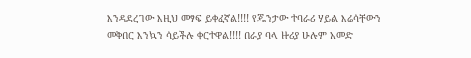እንዳደረገው እዚህ መፃፍ ይቀፈኛል!!!! የጁንታው ተባራሪ ሃይል እሬሳቸውን መቅበር እንኳን ሳይችሉ ቀርተዋል!!!! በራያ ባላ ዙሪያ ሁሉም አመድ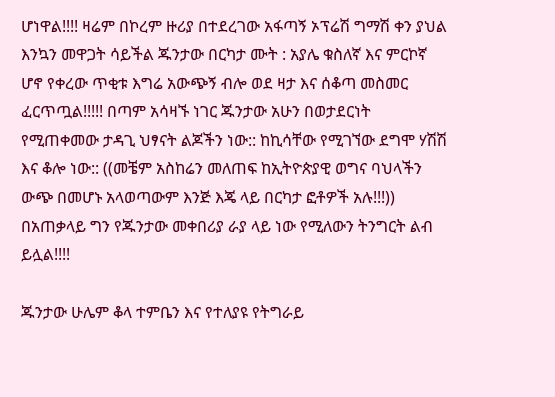ሆነዋል!!!! ዛሬም በኮረም ዙሪያ በተደረገው አፋጣኝ ኦፕሬሽ ግማሽ ቀን ያህል እንኳን መዋጋት ሳይችል ጁንታው በርካታ ሙት : አያሌ ቁስለኛ እና ምርኮኛ ሆኖ የቀረው ጥቂቱ እግሬ አውጭኝ ብሎ ወደ ዛታ እና ሰቆጣ መስመር ፈርጥጧል!!!!! በጣም አሳዛኙ ነገር ጁንታው አሁን በወታደርነት የሚጠቀመው ታዳጊ ህፃናት ልጆችን ነው:: ከኪሳቸው የሚገኘው ደግሞ ሃሽሽ እና ቆሎ ነው:: ((መቼም አስከሬን መለጠፍ ከኢትዮጵያዊ ወግና ባህላችን ውጭ በመሆኑ አላወጣውም እንጅ እጄ ላይ በርካታ ፎቶዎች አሉ!!!)) በአጠቃላይ ግን የጁንታው መቀበሪያ ራያ ላይ ነው የሚለውን ትንግርት ልብ ይሏል!!!!

ጁንታው ሁሌም ቆላ ተምቤን እና የተለያዩ የትግራይ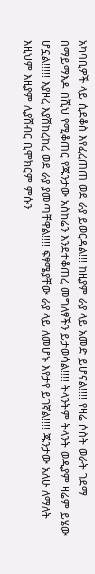አካባቢዎች ላይ ሲደቆስ እየፈረጠጠ ወደ ራያ ይወርዳል!!! ከዚያም ራያ ላይ አመድ ይሆናል!!!! የዛሬ ሶስት ወራት ገደማ በማይማእዶ በሺህ የሚቆጠር የጁንታው አስከሬን እንደተቆጠረ መግለፃችን ይታወሳል!!!! ትላንትም ትላንት ወዲያም ዛሬም ይሄው ሆኗል!!!!! እያዞረ እያሽከረከረ ወደ ራያ ያመጣቸዋል!!!! ፍፃሜያቸው ራያ ላይ ለመሆኑ እየታየ ይገኛል!!!! ጁንታው አለሁ ለማለት እዚህም እዚያም ሊያሸብር ቢሞክርም ምሱን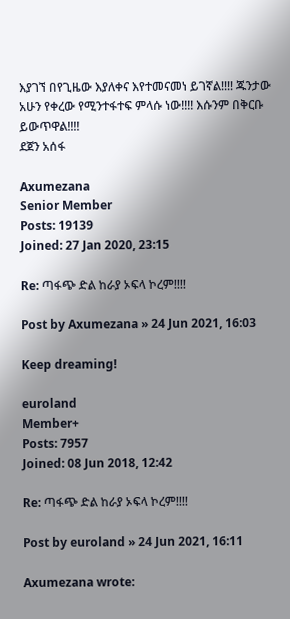እያገኘ በየጊዜው እያለቀና እየተመናመነ ይገኛል!!!! ጁንታው አሁን የቀረው የሚንተፋተፍ ምላሱ ነው!!!! እሱንም በቅርቡ ይውጥዋል!!!!
ደጀን አሰፋ

Axumezana
Senior Member
Posts: 19139
Joined: 27 Jan 2020, 23:15

Re: ጣፋጭ ድል ከራያ ኦፍላ ኮረም!!!!

Post by Axumezana » 24 Jun 2021, 16:03

Keep dreaming!

euroland
Member+
Posts: 7957
Joined: 08 Jun 2018, 12:42

Re: ጣፋጭ ድል ከራያ ኦፍላ ኮረም!!!!

Post by euroland » 24 Jun 2021, 16:11

Axumezana wrote: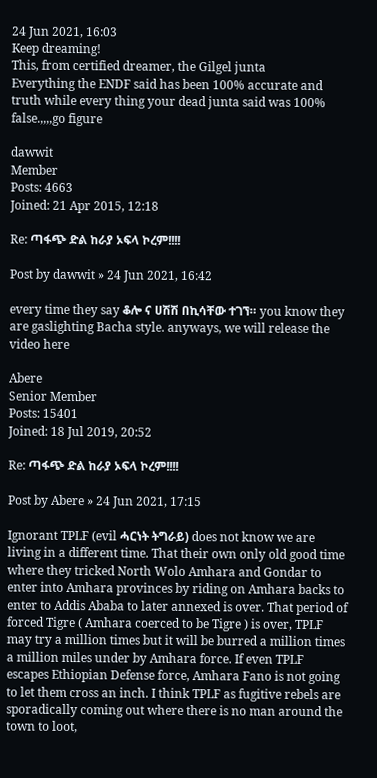24 Jun 2021, 16:03
Keep dreaming!
This, from certified dreamer, the Gilgel junta
Everything the ENDF said has been 100% accurate and truth while every thing your dead junta said was 100% false.,,,,go figure

dawwit
Member
Posts: 4663
Joined: 21 Apr 2015, 12:18

Re: ጣፋጭ ድል ከራያ ኦፍላ ኮረም!!!!

Post by dawwit » 24 Jun 2021, 16:42

every time they say ቆሎ ና ሀሽሽ በኪሳቸው ተገኘ። you know they are gaslighting Bacha style. anyways, we will release the video here

Abere
Senior Member
Posts: 15401
Joined: 18 Jul 2019, 20:52

Re: ጣፋጭ ድል ከራያ ኦፍላ ኮረም!!!!

Post by Abere » 24 Jun 2021, 17:15

Ignorant TPLF (evil ሓርነት ትግራይ) does not know we are living in a different time. That their own only old good time where they tricked North Wolo Amhara and Gondar to enter into Amhara provinces by riding on Amhara backs to enter to Addis Ababa to later annexed is over. That period of forced Tigre ( Amhara coerced to be Tigre ) is over, TPLF may try a million times but it will be burred a million times a million miles under by Amhara force. If even TPLF escapes Ethiopian Defense force, Amhara Fano is not going to let them cross an inch. I think TPLF as fugitive rebels are sporadically coming out where there is no man around the town to loot,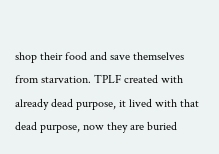shop their food and save themselves from starvation. TPLF created with already dead purpose, it lived with that dead purpose, now they are buried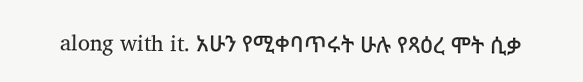along with it. አሁን የሚቀባጥሩት ሁሉ የጻዕረ ሞት ሲቃ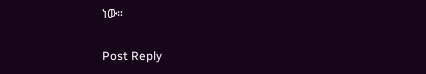ነው።

Post Reply